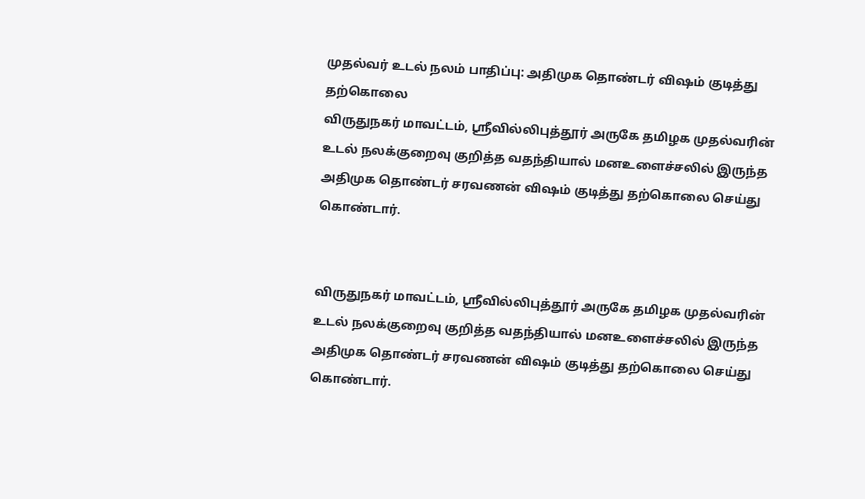முதல்வர் உடல் நலம் பாதிப்பு: அதிமுக தொண்டர் விஷம் குடித்து தற்கொலை
விருதுநகர் மாவட்டம், ஸ்ரீவில்லிபுத்தூர் அருகே தமிழக முதல்வரின் உடல் நலக்குறைவு குறித்த வதந்தியால் மனஉளைச்சலில் இருந்த அதிமுக தொண்டர் சரவணன் விஷம் குடித்து தற்கொலை செய்து கொண்டார்.


விருதுநகர் மாவட்டம், ஸ்ரீவில்லிபுத்தூர் அருகே தமிழக முதல்வரின் உடல் நலக்குறைவு குறித்த வதந்தியால் மனஉளைச்சலில் இருந்த அதிமுக தொண்டர் சரவணன் விஷம் குடித்து தற்கொலை செய்து கொண்டார்.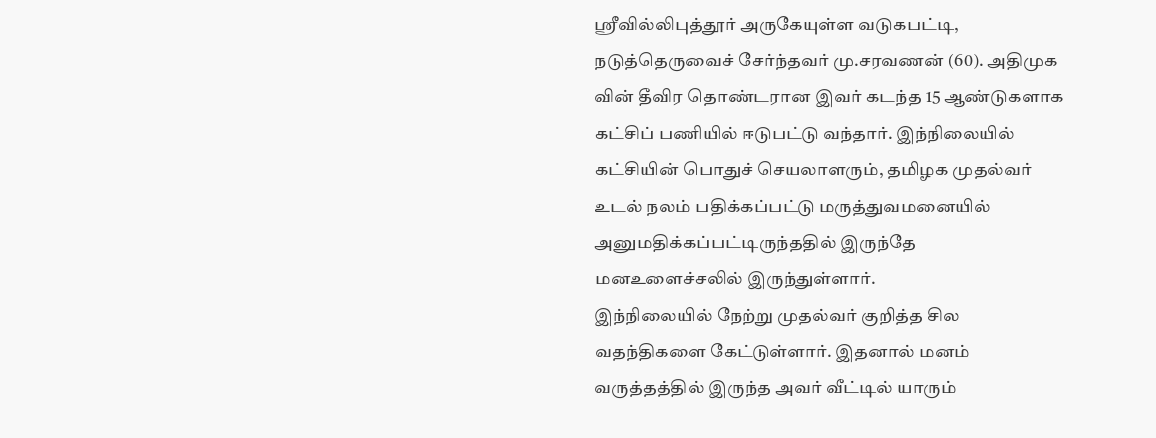ஸ்ரீவில்லிபுத்தூர் அருகேயுள்ள வடுகபட்டி, நடுத்தெருவைச் சேர்ந்தவர் மு.சரவணன் (60). அதிமுக வின் தீவிர தொண்டரான இவர் கடந்த 15 ஆண்டுகளாக கட்சிப் பணியில் ஈடுபட்டு வந்தார். இந்நிலையில் கட்சியின் பொதுச் செயலாளரும், தமிழக முதல்வர் உடல் நலம் பதிக்கப்பட்டு மருத்துவமனையில் அனுமதிக்கப்பட்டிருந்ததில் இருந்தே மனஉளைச்சலில் இருந்துள்ளார்.
இந்நிலையில் நேற்று முதல்வர் குறித்த சில வதந்திகளை கேட்டுள்ளார். இதனால் மனம் வருத்தத்தில் இருந்த அவர் வீட்டில் யாரும்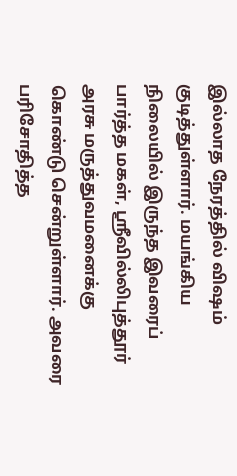இல்லாத நேரத்தில் விஷம் குடித்துள்ளார். மயங்கிய நிலையில் இருந்த இவரைப் பார்த்த மகள், ஸ்ரீவில்லிபுத்தூர் அரசு மருத்துவமனைக்கு கொண்டு சென்றுள்ளார். அவரை பரிசோதித்த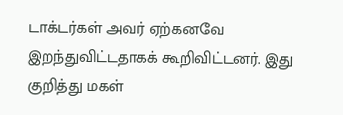டாக்டர்கள் அவர் ஏற்கனவே இறந்துவிட்டதாகக் கூறிவிட்டனர். இது குறித்து மகள்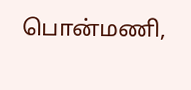பொன்மணி,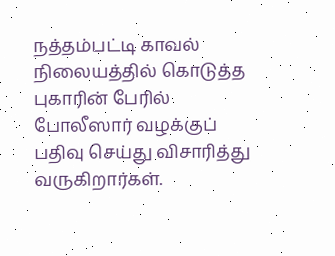நத்தம்பட்டி காவல் நிலையத்தில் கொடுத்த புகாரின் பேரில் போலீஸார் வழக்குப் பதிவு செய்து விசாரித்து வருகிறார்கள்.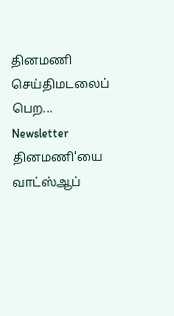தினமணி செய்திமடலைப் பெற... Newsletter
தினமணி'யை வாட்ஸ்ஆப்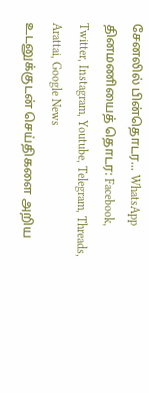சேனலில் பின்தொடர... WhatsApp
தினமணியைத் தொடர: Facebook, Twitter, Instagram, Youtube, Telegram, Threads, Arattai, Google News
உடனுக்குடன் செய்திகளை அறிய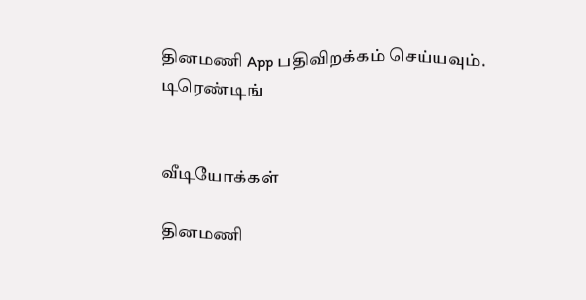தினமணி App பதிவிறக்கம் செய்யவும்.
டிரெண்டிங்


வீடியோக்கள்

தினமணி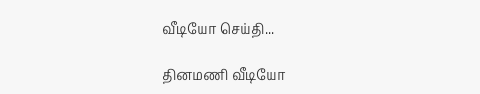வீடியோ செய்தி...

தினமணி வீடியோ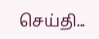செய்தி...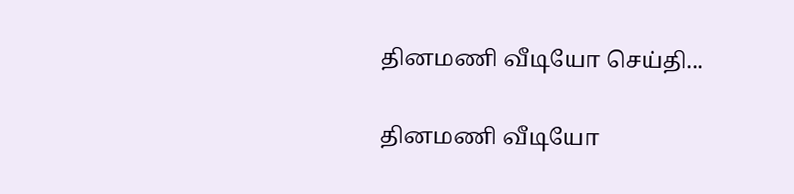தினமணி வீடியோ செய்தி...

தினமணி வீடியோ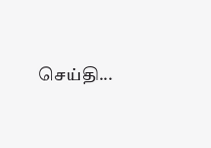செய்தி...